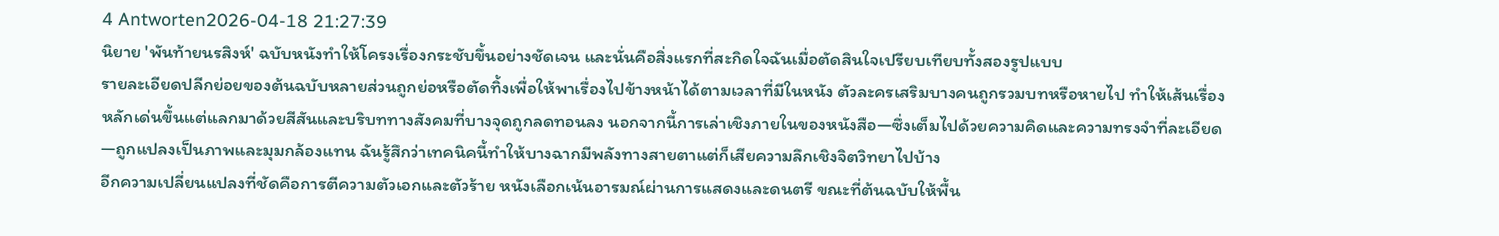4 Antworten2026-04-18 21:27:39
นิยาย 'พันท้ายนรสิงห์' ฉบับหนังทำให้โครงเรื่องกระชับขึ้นอย่างชัดเจน และนั่นคือสิ่งแรกที่สะกิดใจฉันเมื่อตัดสินใจเปรียบเทียบทั้งสองรูปแบบ
รายละเอียดปลีกย่อยของต้นฉบับหลายส่วนถูกย่อหรือตัดทิ้งเพื่อให้พาเรื่องไปข้างหน้าได้ตามเวลาที่มีในหนัง ตัวละครเสริมบางคนถูกรวมบทหรือหายไป ทำให้เส้นเรื่องหลักเด่นขึ้นแต่แลกมาด้วยสีสันและบริบททางสังคมที่บางจุดถูกลดทอนลง นอกจากนี้การเล่าเชิงภายในของหนังสือ—ซึ่งเต็มไปด้วยความคิดและความทรงจำที่ละเอียด—ถูกแปลงเป็นภาพและมุมกล้องแทน ฉันรู้สึกว่าเทคนิคนี้ทำให้บางฉากมีพลังทางสายตาแต่ก็เสียความลึกเชิงจิตวิทยาไปบ้าง
อีกความเปลี่ยนแปลงที่ชัดคือการตีความตัวเอกและตัวร้าย หนังเลือกเน้นอารมณ์ผ่านการแสดงและดนตรี ขณะที่ต้นฉบับให้พื้น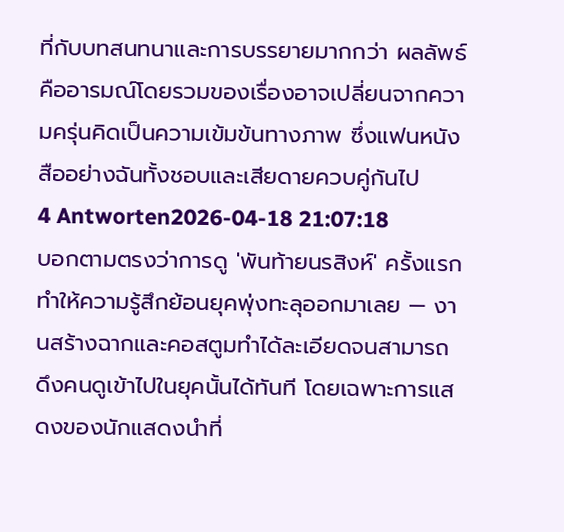ที่กับบทสนทนาและการบรรยายมากกว่า ผลลัพธ์คืออารมณ์โดยรวมของเรื่องอาจเปลี่ยนจากความครุ่นคิดเป็นความเข้มข้นทางภาพ ซึ่งแฟนหนังสืออย่างฉันทั้งชอบและเสียดายควบคู่กันไป
4 Antworten2026-04-18 21:07:18
บอกตามตรงว่าการดู 'พันท้ายนรสิงห์' ครั้งแรกทำให้ความรู้สึกย้อนยุคพุ่งทะลุออกมาเลย — งานสร้างฉากและคอสตูมทำได้ละเอียดจนสามารถดึงคนดูเข้าไปในยุคนั้นได้ทันที โดยเฉพาะการแสดงของนักแสดงนำที่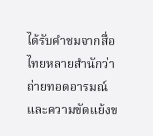ได้รับคำชมจากสื่อไทยหลายสำนักว่าถ่ายทอดอารมณ์และความขัดแย้งข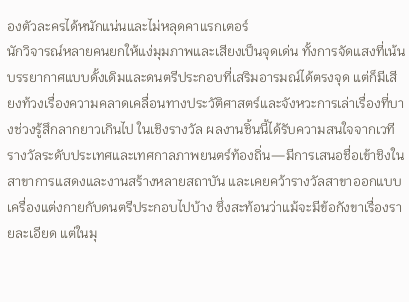องตัวละครได้หนักแน่นและไม่หลุดคาแรกเตอร์
นักวิจารณ์หลายคนยกให้แง่มุมภาพและเสียงเป็นจุดเด่น ทั้งการจัดแสงที่เน้นบรรยากาศแบบดั้งเดิมและดนตรีประกอบที่เสริมอารมณ์ได้ตรงจุด แต่ก็มีเสียงท้วงเรื่องความคลาดเคลื่อนทางประวัติศาสตร์และจังหวะการเล่าเรื่องที่บางช่วงรู้สึกลากยาวเกินไป ในเชิงรางวัล ผลงานชิ้นนี้ได้รับความสนใจจากเวทีรางวัลระดับประเทศและเทศกาลภาพยนตร์ท้องถิ่น—มีการเสนอชื่อเข้าชิงในสาขาการแสดงและงานสร้างหลายสถาบัน และเคยคว้ารางวัลสาขาออกแบบเครื่องแต่งกายกับดนตรีประกอบไปบ้าง ซึ่งสะท้อนว่าแม้จะมีข้อกังขาเรื่องรายละเอียด แต่ในมุ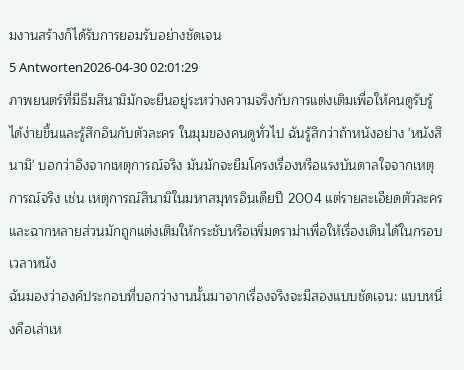มงานสร้างก็ได้รับการยอมรับอย่างชัดเจน
5 Antworten2026-04-30 02:01:29
ภาพยนตร์ที่มีธีมสึนามิมักจะยืนอยู่ระหว่างความจริงกับการแต่งเติมเพื่อให้คนดูรับรู้ได้ง่ายขึ้นและรู้สึกอินกับตัวละคร ในมุมของคนดูทั่วไป ฉันรู้สึกว่าถ้าหนังอย่าง 'หนังสึนามิ' บอกว่าอิงจากเหตุการณ์จริง มันมักจะยืมโครงเรื่องหรือแรงบันดาลใจจากเหตุการณ์จริง เช่น เหตุการณ์สึนามิในมหาสมุทรอินเดียปี 2004 แต่รายละเอียดตัวละครและฉากหลายส่วนมักถูกแต่งเติมให้กระชับหรือเพิ่มดราม่าเพื่อให้เรื่องเดินได้ในกรอบเวลาหนัง
ฉันมองว่าองค์ประกอบที่บอกว่างานนั้นมาจากเรื่องจริงจะมีสองแบบชัดเจน: แบบหนึ่งคือเล่าเห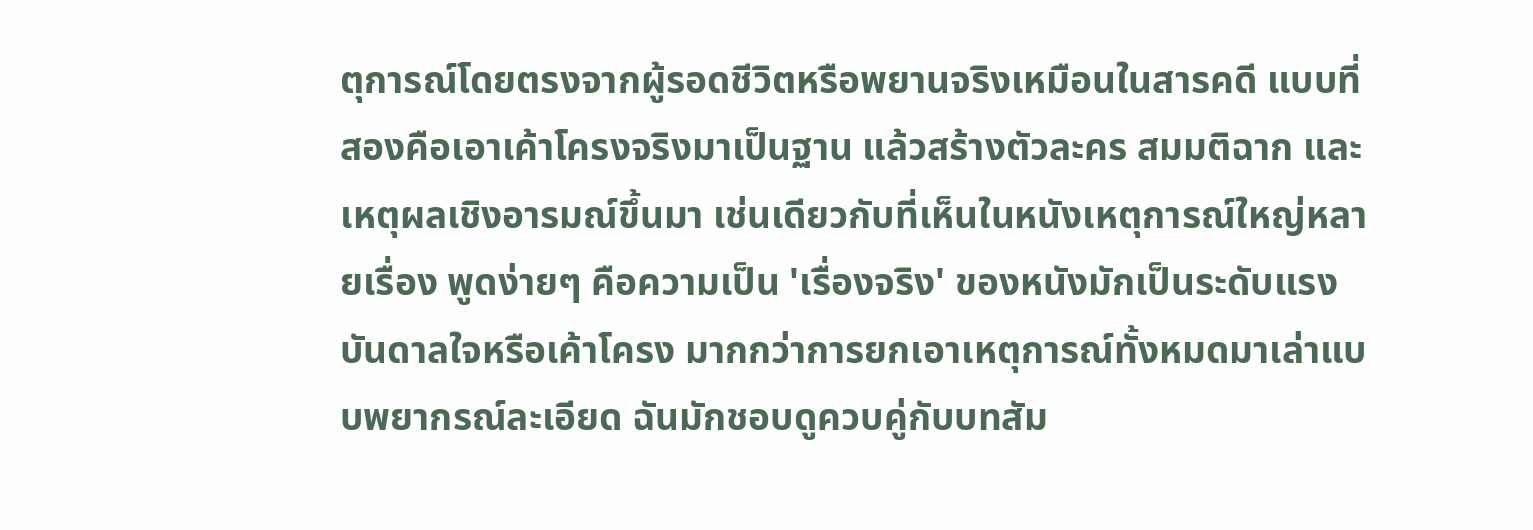ตุการณ์โดยตรงจากผู้รอดชีวิตหรือพยานจริงเหมือนในสารคดี แบบที่สองคือเอาเค้าโครงจริงมาเป็นฐาน แล้วสร้างตัวละคร สมมติฉาก และเหตุผลเชิงอารมณ์ขึ้นมา เช่นเดียวกับที่เห็นในหนังเหตุการณ์ใหญ่หลายเรื่อง พูดง่ายๆ คือความเป็น 'เรื่องจริง' ของหนังมักเป็นระดับแรงบันดาลใจหรือเค้าโครง มากกว่าการยกเอาเหตุการณ์ทั้งหมดมาเล่าแบบพยากรณ์ละเอียด ฉันมักชอบดูควบคู่กับบทสัม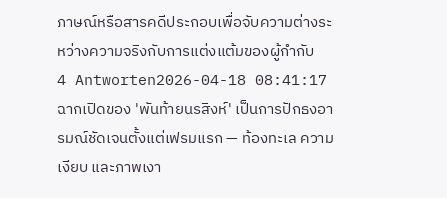ภาษณ์หรือสารคดีประกอบเพื่อจับความต่างระหว่างความจริงกับการแต่งแต้มของผู้กำกับ
4 Antworten2026-04-18 08:41:17
ฉากเปิดของ 'พันท้ายนรสิงห์' เป็นการปักธงอารมณ์ชัดเจนตั้งแต่เฟรมแรก — ท้องทะเล ความเงียบ และภาพเงา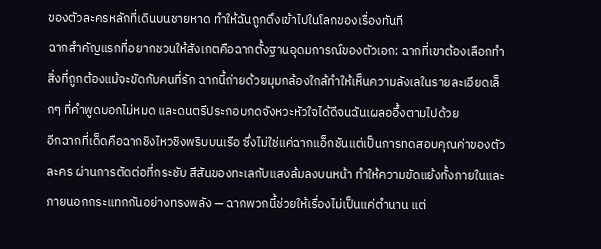ของตัวละครหลักที่เดินบนชายหาด ทำให้ฉันถูกดึงเข้าไปในโลกของเรื่องทันที
ฉากสำคัญแรกที่อยากชวนให้สังเกตคือฉากตั้งฐานอุดมการณ์ของตัวเอก: ฉากที่เขาต้องเลือกทำสิ่งที่ถูกต้องแม้จะขัดกับคนที่รัก ฉากนี้ถ่ายด้วยมุมกล้องใกล้ทำให้เห็นความลังเลในรายละเอียดเล็กๆ ที่คำพูดบอกไม่หมด และดนตรีประกอบกดจังหวะหัวใจได้ดีจนฉันเผลออึ้งตามไปด้วย
อีกฉากที่เด็ดคือฉากชิงไหวชิงพริบบนเรือ ซึ่งไม่ใช่แค่ฉากแอ็กชันแต่เป็นการทดสอบคุณค่าของตัวละคร ผ่านการตัดต่อที่กระชับ สีสันของทะเลกับแสงล้มลงบนหน้า ทำให้ความขัดแย้งทั้งภายในและภายนอกกระแทกกันอย่างทรงพลัง — ฉากพวกนี้ช่วยให้เรื่องไม่เป็นแค่ตำนาน แต่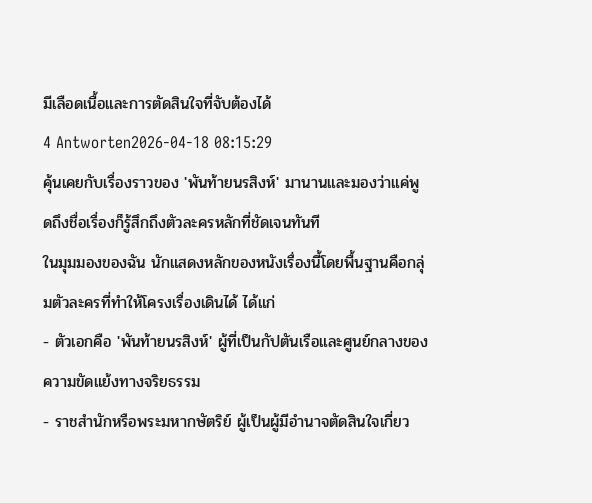มีเลือดเนื้อและการตัดสินใจที่จับต้องได้
4 Antworten2026-04-18 08:15:29
คุ้นเคยกับเรื่องราวของ 'พันท้ายนรสิงห์' มานานและมองว่าแค่พูดถึงชื่อเรื่องก็รู้สึกถึงตัวละครหลักที่ชัดเจนทันที
ในมุมมองของฉัน นักแสดงหลักของหนังเรื่องนี้โดยพื้นฐานคือกลุ่มตัวละครที่ทำให้โครงเรื่องเดินได้ ได้แก่
- ตัวเอกคือ 'พันท้ายนรสิงห์' ผู้ที่เป็นกัปตันเรือและศูนย์กลางของความขัดแย้งทางจริยธรรม
- ราชสำนักหรือพระมหากษัตริย์ ผู้เป็นผู้มีอำนาจตัดสินใจเกี่ยว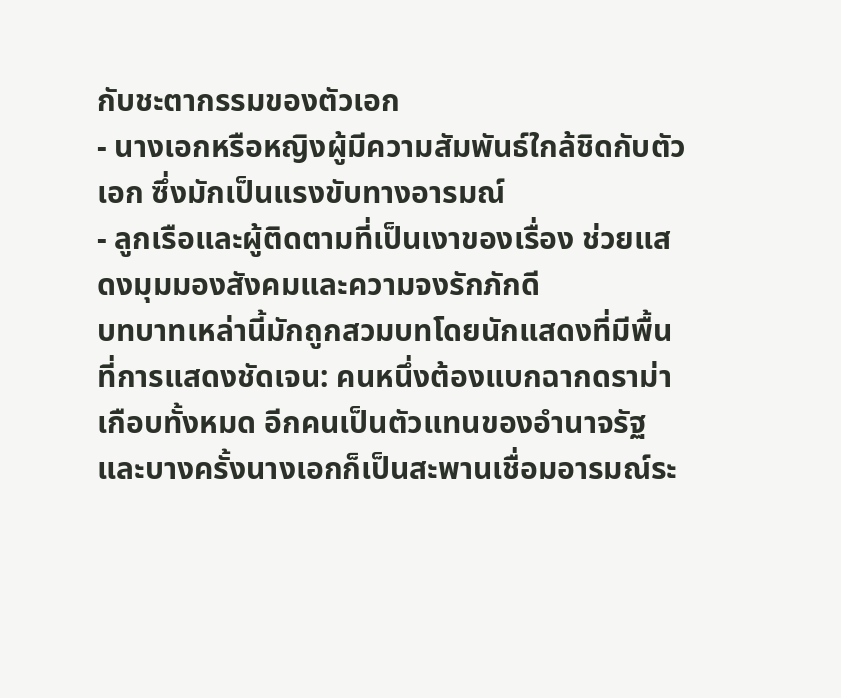กับชะตากรรมของตัวเอก
- นางเอกหรือหญิงผู้มีความสัมพันธ์ใกล้ชิดกับตัวเอก ซึ่งมักเป็นแรงขับทางอารมณ์
- ลูกเรือและผู้ติดตามที่เป็นเงาของเรื่อง ช่วยแสดงมุมมองสังคมและความจงรักภักดี
บทบาทเหล่านี้มักถูกสวมบทโดยนักแสดงที่มีพื้นที่การแสดงชัดเจน: คนหนึ่งต้องแบกฉากดราม่าเกือบทั้งหมด อีกคนเป็นตัวแทนของอำนาจรัฐ และบางครั้งนางเอกก็เป็นสะพานเชื่อมอารมณ์ระ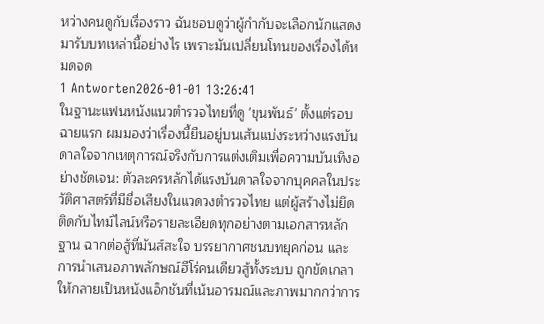หว่างคนดูกับเรื่องราว ฉันชอบดูว่าผู้กำกับจะเลือกนักแสดงมารับบทเหล่านี้อย่างไร เพราะมันเปลี่ยนโทนของเรื่องได้หมดจด
1 Antworten2026-01-01 13:26:41
ในฐานะแฟนหนังแนวตำรวจไทยที่ดู 'ขุนพันธ์' ตั้งแต่รอบฉายแรก ผมมองว่าเรื่องนี้ยืนอยู่บนเส้นแบ่งระหว่างแรงบันดาลใจจากเหตุการณ์จริงกับการแต่งเติมเพื่อความบันเทิงอย่างชัดเจน: ตัวละครหลักได้แรงบันดาลใจจากบุคคลในประวัติศาสตร์ที่มีชื่อเสียงในแวดวงตำรวจไทย แต่ผู้สร้างไม่ยึดติดกับไทม์ไลน์หรือรายละเอียดทุกอย่างตามเอกสารหลักฐาน ฉากต่อสู้ที่มันส์สะใจ บรรยากาศชนบทยุคก่อน และการนำเสนอภาพลักษณ์ฮีโร่คนเดียวสู้ทั้งระบบ ถูกขัดเกลาให้กลายเป็นหนังแอ็กชันที่เน้นอารมณ์และภาพมากกว่าการ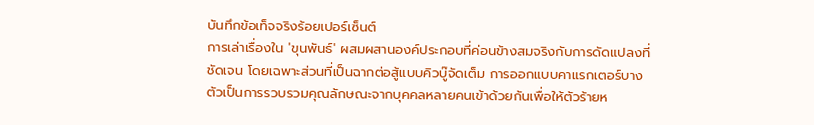บันทึกข้อเท็จจริงร้อยเปอร์เซ็นต์
การเล่าเรื่องใน 'ขุนพันธ์' ผสมผสานองค์ประกอบที่ค่อนข้างสมจริงกับการดัดแปลงที่ชัดเจน โดยเฉพาะส่วนที่เป็นฉากต่อสู้แบบคิวบู๊จัดเต็ม การออกแบบคาแรกเตอร์บางตัวเป็นการรวบรวมคุณลักษณะจากบุคคลหลายคนเข้าด้วยกันเพื่อให้ตัวร้ายห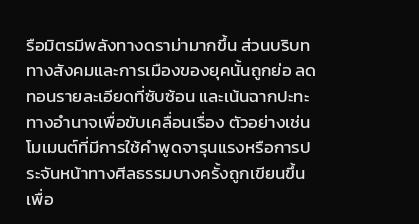รือมิตรมีพลังทางดราม่ามากขึ้น ส่วนบริบททางสังคมและการเมืองของยุคนั้นถูกย่อ ลดทอนรายละเอียดที่ซับซ้อน และเน้นฉากปะทะทางอำนาจเพื่อขับเคลื่อนเรื่อง ตัวอย่างเช่น โมเมนต์ที่มีการใช้คำพูดจารุนแรงหรือการประจันหน้าทางศีลธรรมบางครั้งถูกเขียนขึ้นเพื่อ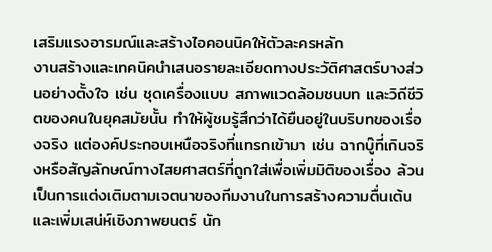เสริมแรงอารมณ์และสร้างไอคอนนิคให้ตัวละครหลัก
งานสร้างและเทคนิคนำเสนอรายละเอียดทางประวัติศาสตร์บางส่วนอย่างตั้งใจ เช่น ชุดเครื่องแบบ สภาพแวดล้อมชนบท และวิถีชีวิตของคนในยุคสมัยนั้น ทำให้ผู้ชมรู้สึกว่าได้ยืนอยู่ในบริบทของเรื่องจริง แต่องค์ประกอบเหนือจริงที่แทรกเข้ามา เช่น ฉากบู๊ที่เกินจริงหรือสัญลักษณ์ทางไสยศาสตร์ที่ถูกใส่เพื่อเพิ่มมิติของเรื่อง ล้วนเป็นการแต่งเติมตามเจตนาของทีมงานในการสร้างความตื่นเต้นและเพิ่มเสน่ห์เชิงภาพยนตร์ นัก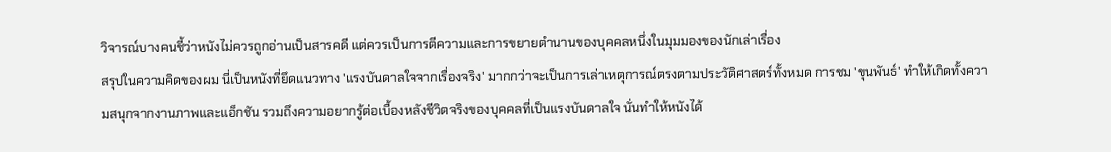วิจารณ์บางคนชี้ว่าหนังไม่ควรถูกอ่านเป็นสารคดี แต่ควรเป็นการตีความและการขยายตำนานของบุคคลหนึ่งในมุมมองของนักเล่าเรื่อง
สรุปในความคิดของผม นี่เป็นหนังที่ยึดแนวทาง 'แรงบันดาลใจจากเรื่องจริง' มากกว่าจะเป็นการเล่าเหตุการณ์ตรงตามประวัติศาสตร์ทั้งหมด การชม 'ขุนพันธ์' ทำให้เกิดทั้งความสนุกจากงานภาพและแอ็กชัน รวมถึงความอยากรู้ต่อเบื้องหลังชีวิตจริงของบุคคลที่เป็นแรงบันดาลใจ นั่นทำให้หนังได้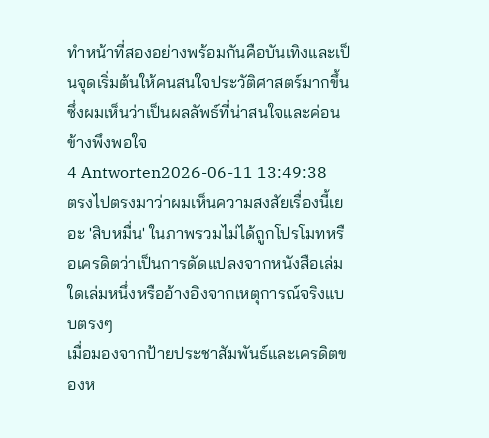ทำหน้าที่สองอย่างพร้อมกันคือบันเทิงและเป็นจุดเริ่มต้นให้คนสนใจประวัติศาสตร์มากขึ้น ซึ่งผมเห็นว่าเป็นผลลัพธ์ที่น่าสนใจและค่อนข้างพึงพอใจ
4 Antworten2026-06-11 13:49:38
ตรงไปตรงมาว่าผมเห็นความสงสัยเรื่องนี้เยอะ 'สิบหมื่น' ในภาพรวมไม่ได้ถูกโปรโมทหรือเครดิตว่าเป็นการดัดแปลงจากหนังสือเล่มใดเล่มหนึ่งหรืออ้างอิงจากเหตุการณ์จริงแบบตรงๆ
เมื่อมองจากป้ายประชาสัมพันธ์และเครดิตของห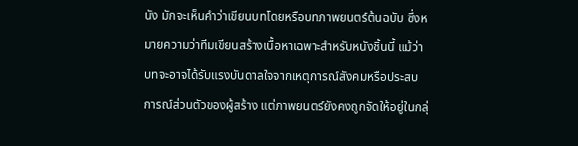นัง มักจะเห็นคำว่าเขียนบทโดยหรือบทภาพยนตร์ต้นฉบับ ซึ่งหมายความว่าทีมเขียนสร้างเนื้อหาเฉพาะสำหรับหนังชิ้นนี้ แม้ว่าบทจะอาจได้รับแรงบันดาลใจจากเหตุการณ์สังคมหรือประสบการณ์ส่วนตัวของผู้สร้าง แต่ภาพยนตร์ยังคงถูกจัดให้อยู่ในกลุ่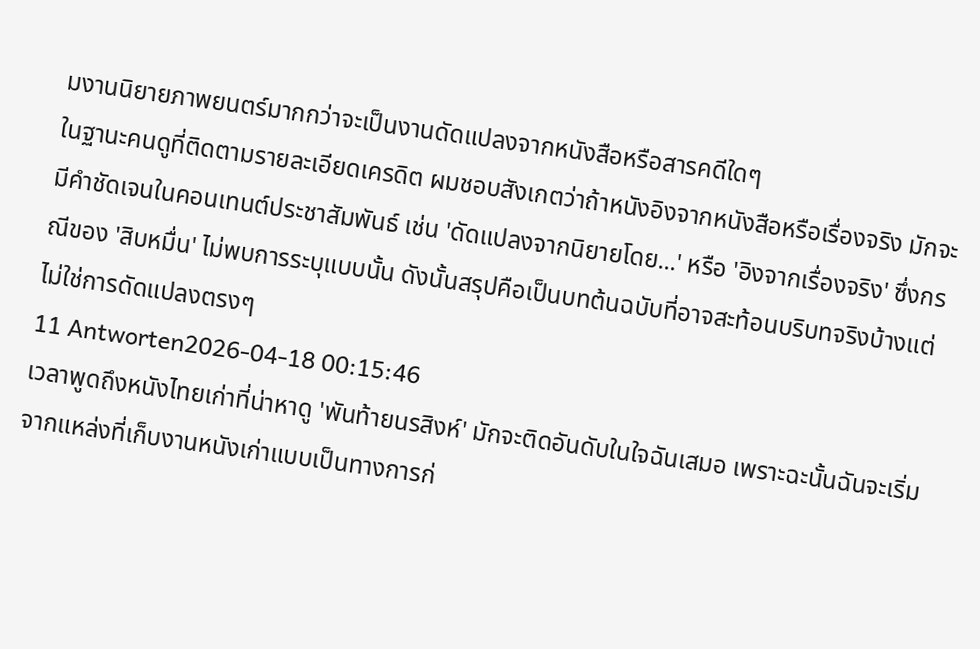มงานนิยายภาพยนตร์มากกว่าจะเป็นงานดัดแปลงจากหนังสือหรือสารคดีใดๆ
ในฐานะคนดูที่ติดตามรายละเอียดเครดิต ผมชอบสังเกตว่าถ้าหนังอิงจากหนังสือหรือเรื่องจริง มักจะมีคำชัดเจนในคอนเทนต์ประชาสัมพันธ์ เช่น 'ดัดแปลงจากนิยายโดย...' หรือ 'อิงจากเรื่องจริง' ซึ่งกรณีของ 'สิบหมื่น' ไม่พบการระบุแบบนั้น ดังนั้นสรุปคือเป็นบทต้นฉบับที่อาจสะท้อนบริบทจริงบ้างแต่ไม่ใช่การดัดแปลงตรงๆ
11 Antworten2026-04-18 00:15:46
เวลาพูดถึงหนังไทยเก่าที่น่าหาดู 'พันท้ายนรสิงห์' มักจะติดอันดับในใจฉันเสมอ เพราะฉะนั้นฉันจะเริ่มจากแหล่งที่เก็บงานหนังเก่าแบบเป็นทางการก่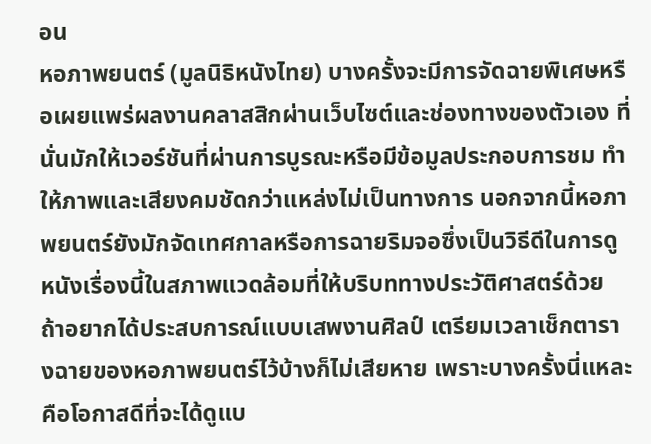อน
หอภาพยนตร์ (มูลนิธิหนังไทย) บางครั้งจะมีการจัดฉายพิเศษหรือเผยแพร่ผลงานคลาสสิกผ่านเว็บไซต์และช่องทางของตัวเอง ที่นั่นมักให้เวอร์ชันที่ผ่านการบูรณะหรือมีข้อมูลประกอบการชม ทำให้ภาพและเสียงคมชัดกว่าแหล่งไม่เป็นทางการ นอกจากนี้หอภาพยนตร์ยังมักจัดเทศกาลหรือการฉายริมจอซึ่งเป็นวิธีดีในการดูหนังเรื่องนี้ในสภาพแวดล้อมที่ให้บริบททางประวัติศาสตร์ด้วย ถ้าอยากได้ประสบการณ์แบบเสพงานศิลป์ เตรียมเวลาเช็กตารางฉายของหอภาพยนตร์ไว้บ้างก็ไม่เสียหาย เพราะบางครั้งนี่แหละคือโอกาสดีที่จะได้ดูแบ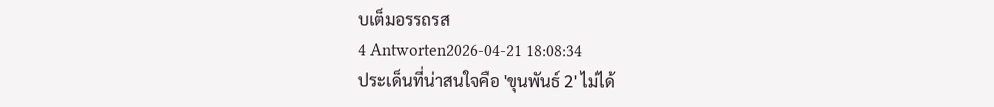บเต็มอรรถรส
4 Antworten2026-04-21 18:08:34
ประเด็นที่น่าสนใจคือ 'ขุนพันธ์ 2' ไม่ได้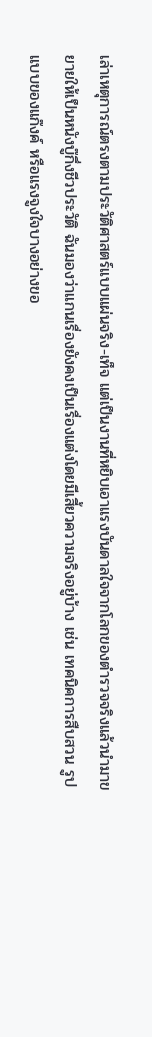เล่าเหตุการณ์ตรงตามประวัติศาสตร์แบบแผ่นจริง-เท็จ แต่เป็นงานที่หยิบเอาแรงบันดาลใจจากโลกของตำรวจจริงแล้วนำมาขยายให้เป็นหนังบู๊กึ่งชีวประวัติ ฉันมองว่าแกนเรื่องยังคงเป็นเรื่องแต่งโดยมีเสี้ยวความจริงอยู่บ้าง เช่น เทคนิคการสืบสวน รูปแบบของแก๊งค์ หรือแรงจูงใจบางอย่างขอ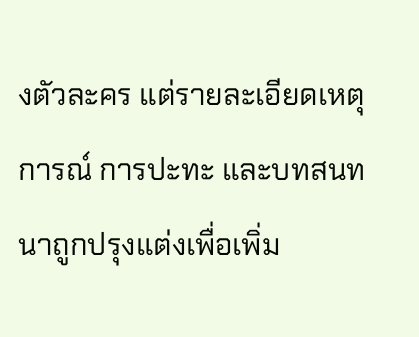งตัวละคร แต่รายละเอียดเหตุการณ์ การปะทะ และบทสนทนาถูกปรุงแต่งเพื่อเพิ่ม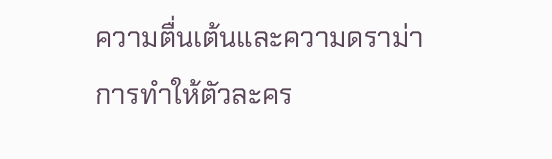ความตื่นเต้นและความดราม่า
การทำให้ตัวละคร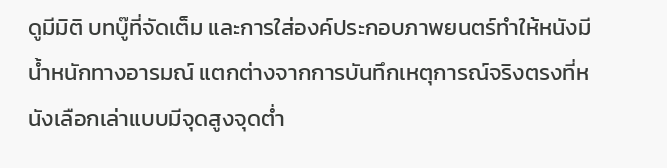ดูมีมิติ บทบู๊ที่จัดเต็ม และการใส่องค์ประกอบภาพยนตร์ทำให้หนังมีน้ำหนักทางอารมณ์ แตกต่างจากการบันทึกเหตุการณ์จริงตรงที่หนังเลือกเล่าแบบมีจุดสูงจุดต่ำ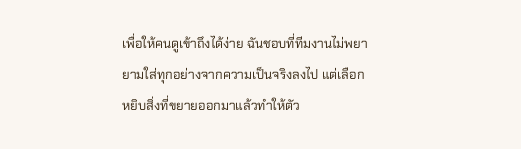เพื่อให้คนดูเข้าถึงได้ง่าย ฉันชอบที่ทีมงานไม่พยายามใส่ทุกอย่างจากความเป็นจริงลงไป แต่เลือกหยิบสิ่งที่ขยายออกมาแล้วทำให้ตัว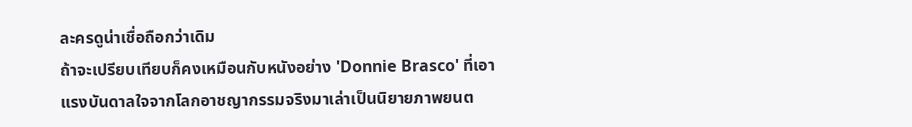ละครดูน่าเชื่อถือกว่าเดิม
ถ้าจะเปรียบเทียบก็คงเหมือนกับหนังอย่าง 'Donnie Brasco' ที่เอาแรงบันดาลใจจากโลกอาชญากรรมจริงมาเล่าเป็นนิยายภาพยนต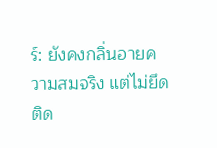ร์: ยังคงกลิ่นอายความสมจริง แต่ไม่ยึดติด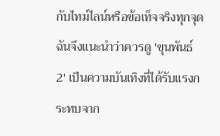กับไทม์ไลน์หรือข้อเท็จจริงทุกจุด ฉันจึงแนะนำว่าควรดู 'ขุนพันธ์ 2' เป็นความบันเทิงที่ได้รับแรงกระทบจาก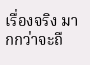เรื่องจริง มากกว่าจะถื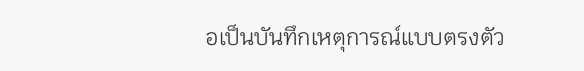อเป็นบันทึกเหตุการณ์แบบตรงตัว